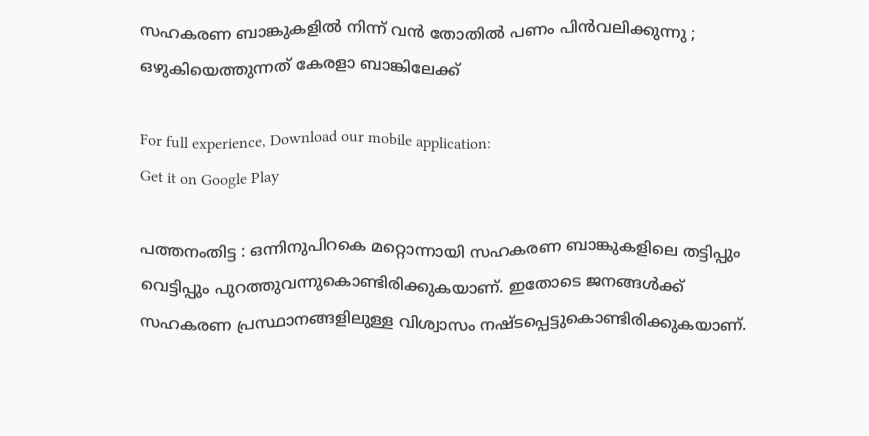സഹകരണ ബാങ്കുകളില്‍ നിന്ന് വന്‍ തോതില്‍ പണം പിന്‍‌വലിക്കുന്നു ; ഒഴുകിയെത്തുന്നത് കേരളാ ബാങ്കിലേക്ക്

For full experience, Download our mobile application:
Get it on Google Play

പത്തനംതിട്ട : ഒന്നിനുപിറകെ മറ്റൊന്നായി സഹകരണ ബാങ്കുകളിലെ തട്ടിപ്പും വെട്ടിപ്പും പുറത്തുവന്നുകൊണ്ടിരിക്കുകയാണ്. ഇതോടെ ജനങ്ങള്‍ക്ക്‌ സഹകരണ പ്രസ്ഥാനങ്ങളിലുള്ള വിശ്വാസം നഷ്ടപ്പെട്ടുകൊണ്ടിരിക്കുകയാണ്.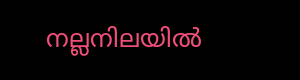നല്ലനിലയില്‍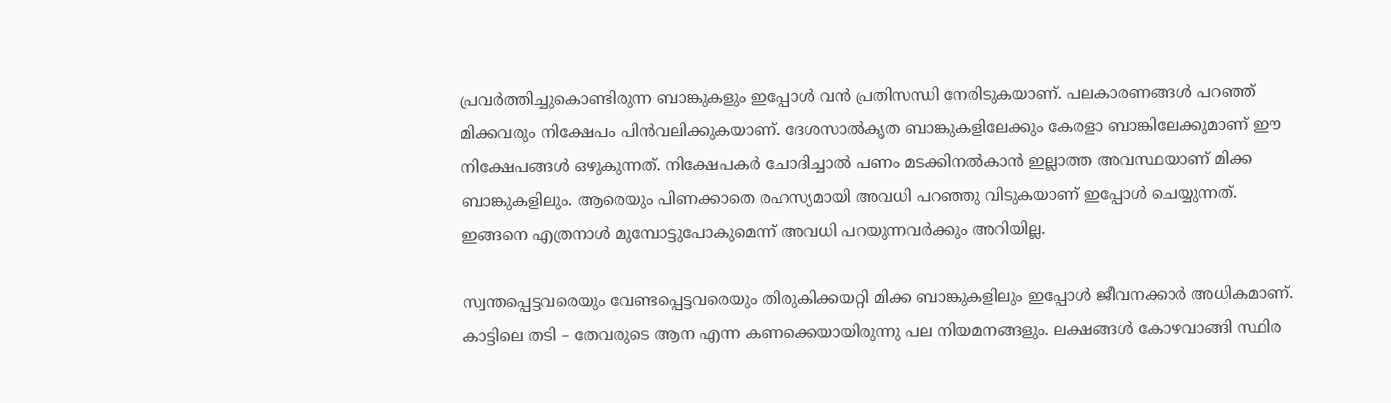പ്രവര്‍ത്തിച്ചുകൊണ്ടിരുന്ന ബാങ്കുകളും ഇപ്പോള്‍ വന്‍ പ്രതിസന്ധി നേരിടുകയാണ്. പലകാരണങ്ങള്‍ പറഞ്ഞ് മിക്കവരും നിക്ഷേപം പിന്‍വലിക്കുകയാണ്‌. ദേശസാല്‍കൃത ബാങ്കുകളിലേക്കും കേരളാ ബാങ്കിലേക്കുമാണ് ഈ നിക്ഷേപങ്ങള്‍ ഒഴുകുന്നത്‌. നിക്ഷേപകര്‍ ചോദിച്ചാല്‍ പണം മടക്കിനല്‍കാന്‍ ഇല്ലാത്ത അവസ്ഥയാണ് മിക്ക ബാങ്കുകളിലും. ആരെയും പിണക്കാതെ രഹസ്യമായി അവധി പറഞ്ഞു വിടുകയാണ് ഇപ്പോള്‍ ചെയ്യുന്നത്. ഇങ്ങനെ എത്രനാള്‍ മുമ്പോട്ടുപോകുമെന്ന് അവധി പറയുന്നവര്‍ക്കും അറിയില്ല.

സ്വന്തപ്പെട്ടവരെയും വേണ്ടപ്പെട്ടവരെയും തിരുകിക്കയറ്റി മിക്ക ബാങ്കുകളിലും ഇപ്പോള്‍ ജീവനക്കാര്‍ അധികമാണ്. കാട്ടിലെ തടി – തേവരുടെ ആന എന്ന കണക്കെയായിരുന്നു പല നിയമനങ്ങളും. ലക്ഷങ്ങള്‍ കോഴവാങ്ങി സ്ഥിര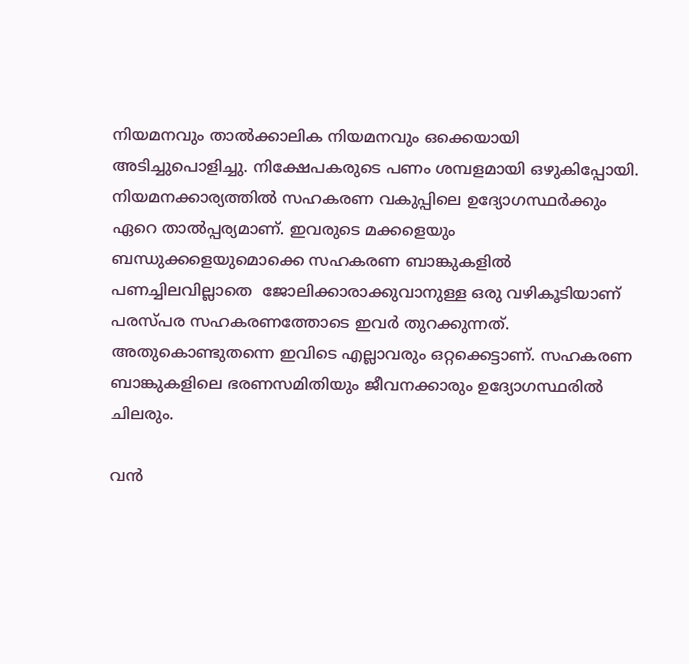നിയമനവും താല്‍ക്കാലിക നിയമനവും ഒക്കെയായി അടിച്ചുപൊളിച്ചു. നിക്ഷേപകരുടെ പണം ശമ്പളമായി ഒഴുകിപ്പോയി. നിയമനക്കാര്യത്തില്‍ സഹകരണ വകുപ്പിലെ ഉദ്യോഗസ്ഥര്‍ക്കും ഏറെ താല്‍പ്പര്യമാണ്. ഇവരുടെ മക്കളെയും ബന്ധുക്കളെയുമൊക്കെ സഹകരണ ബാങ്കുകളില്‍ പണച്ചിലവില്ലാതെ  ജോലിക്കാരാക്കുവാനുള്ള ഒരു വഴികൂടിയാണ് പരസ്പര സഹകരണത്തോടെ ഇവര്‍ തുറക്കുന്നത്. അതുകൊണ്ടുതന്നെ ഇവിടെ എല്ലാവരും ഒറ്റക്കെട്ടാണ്. സഹകരണ ബാങ്കുകളിലെ ഭരണസമിതിയും ജീവനക്കാരും ഉദ്യോഗസ്ഥരില്‍ ചിലരും.

വന്‍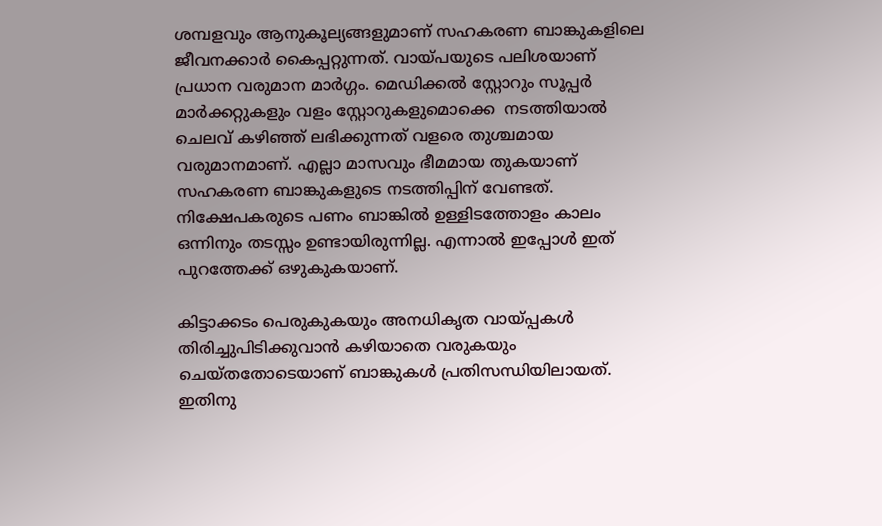ശമ്പളവും ആനുകൂല്യങ്ങളുമാണ് സഹകരണ ബാങ്കുകളിലെ ജീവനക്കാര്‍ കൈപ്പറ്റുന്നത്. വായ്പയുടെ പലിശയാണ് പ്രധാന വരുമാന മാര്‍ഗ്ഗം. മെഡിക്കല്‍ സ്റ്റോറും സൂപ്പര്‍ മാര്‍ക്കറ്റുകളും വളം സ്റ്റോറുകളുമൊക്കെ  നടത്തിയാല്‍ ചെലവ് കഴിഞ്ഞ് ലഭിക്കുന്നത് വളരെ തുശ്ചമായ വരുമാനമാണ്. എല്ലാ മാസവും ഭീമമായ തുകയാണ് സഹകരണ ബാങ്കുകളുടെ നടത്തിപ്പിന് വേണ്ടത്. നിക്ഷേപകരുടെ പണം ബാങ്കില്‍ ഉള്ളിടത്തോളം കാലം ഒന്നിനും തടസ്സം ഉണ്ടായിരുന്നില്ല. എന്നാല്‍ ഇപ്പോള്‍ ഇത് പുറത്തേക്ക് ഒഴുകുകയാണ്.

കിട്ടാക്കടം പെരുകുകയും അനധികൃത വായ്പ്പകള്‍ തിരിച്ചുപിടിക്കുവാന്‍ കഴിയാതെ വരുകയും ചെയ്തതോടെയാണ് ബാങ്കുകള്‍ പ്രതിസന്ധിയിലായത്. ഇതിനു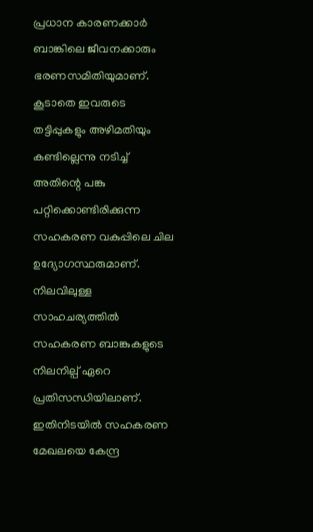പ്രധാന കാരണക്കാര്‍ ബാങ്കിലെ ജീവനക്കാരും ഭരണസമിതിയുമാണ്. കൂടാതെ ഇവരുടെ തട്ടിപ്പുകളും അഴിമതിയും കണ്ടില്ലെന്നു നടിച്ച് അതിന്റെ പങ്കു പറ്റിക്കൊണ്ടിരിക്കുന്ന സഹകരണ വകുപ്പിലെ ചില ഉദ്യോഗസ്ഥരുമാണ്. നിലവിലുള്ള സാഹചര്യത്തില്‍ സഹകരണ ബാങ്കുകളുടെ നിലനില്പ് ഏറെ പ്രതിസന്ധിയിലാണ്. ഇതിനിടയില്‍ സഹകരണ മേഖലയെ കേന്ദ്ര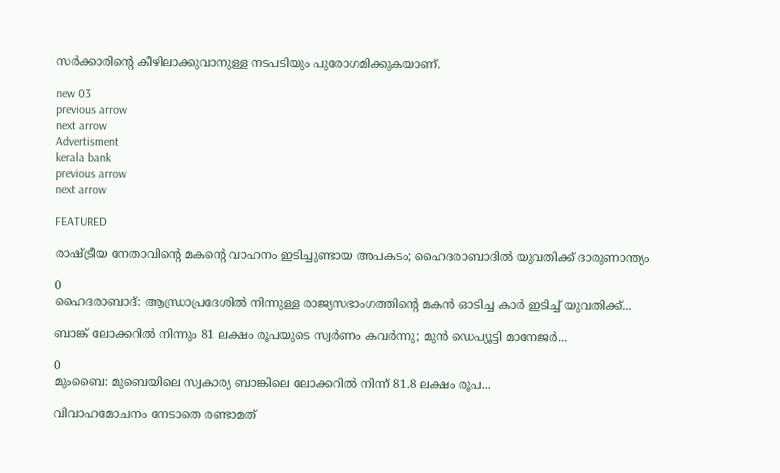സര്‍ക്കാരിന്റെ കീഴിലാക്കുവാനുള്ള നടപടിയും പുരോഗമിക്കുകയാണ്.

new 03
previous arrow
next arrow
Advertisment
kerala bank
previous arrow
next arrow

FEATURED

രാഷ്ട്രീയ നേതാവിന്റെ മകന്റെ വാഹനം ഇടിച്ചുണ്ടായ അപകടം; ഹൈദരാബാദിൽ യുവതിക്ക് ദാരുണാന്ത്യം

0
ഹൈദരാബാദ്: ആന്ധ്രാപ്രദേശിൽ നിന്നുള്ള രാജ്യസഭാംഗത്തിന്റെ മകന്‍ ഓടിച്ച കാര്‍ ഇടിച്ച് യുവതിക്ക്...

ബാങ്ക് ലോക്കറിൽ നിന്നും 81 ലക്ഷം രൂപയുടെ സ്വർണം കവർന്നു; മുൻ ഡെപ്യൂട്ടി മാനേജർ...

0
മുംബൈ: മുബെയിലെ സ്വകാര്യ ബാങ്കിലെ ലോക്കറില്‍ നിന്ന് 81.8 ലക്ഷം രൂപ...

വിവാഹമോചനം നേടാതെ രണ്ടാമത്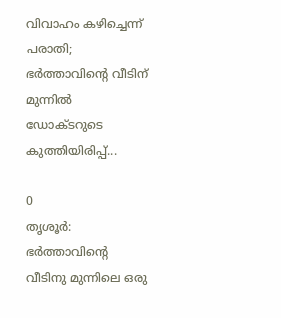വിവാഹം കഴിച്ചെന്ന് പരാതി; ഭർത്താവിന്റെ വീടിന് മുന്നിൽ ഡോക്ടറുടെ കുത്തിയിരിപ്പ്...

0
തൃശൂർ: ഭർത്താവിന്റെ വീടിനു മുന്നിലെ ഒരു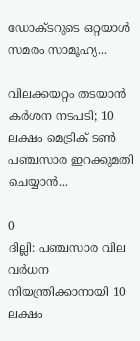ഡോക്ടറുടെ ഒറ്റയാൾ സമരം സാമൂഹ്യ...

വിലക്കയറ്റം തടയാൻ കർശന നടപടി; 10 ലക്ഷം മെട്രിക് ടൺ പഞ്ചസാര ഇറക്കുമതി ചെയ്യാൻ...

0
ദില്ലി: പഞ്ചസാര വില വർധന നിയന്ത്രിക്കാനായി 10 ലക്ഷം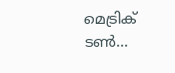മെട്രിക് ടൺ...